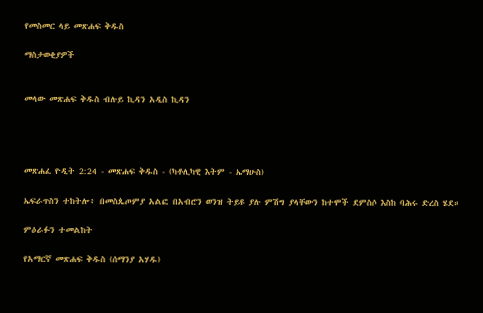የመስመር ላይ መጽሐፍ ቅዱስ

ማስታወቂያዎች


መላው መጽሐፍ ቅዱስ ብሉይ ኪዳን አዲስ ኪዳን




መጽሐፈ ዮዲት 2:24 - መጽሐፍ ቅዱስ - (ካቶሊካዊ እትም - ኤማሁስ)

ኤፍራጥስን ተከትሎ፥ በመስጴጦምያ አልፎ በአብሮን ወንዝ ትይዩ ያሉ ምሽግ ያላቸውን ከተሞች ደምስሶ እስከ ባሕሩ ድረስ ሄደ።

ምዕራፉን ተመልከት

የአማርኛ መጽሐፍ ቅዱስ (ሰማንያ አሃዱ)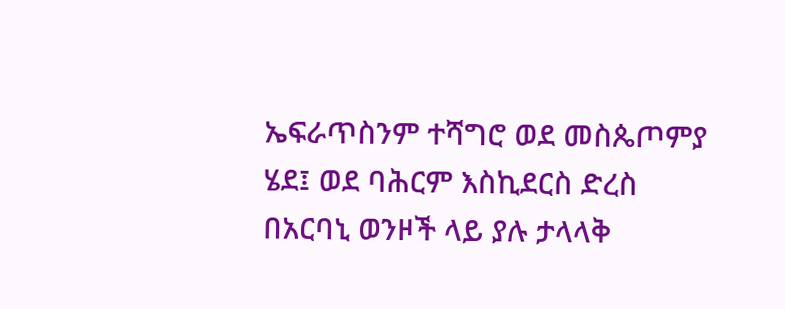ኤፍራጥስንም ተሻግሮ ወደ መስጴጦምያ ሄደ፤ ወደ ባሕርም እስኪደርስ ድረስ በአርባኒ ወንዞች ላይ ያሉ ታላላቅ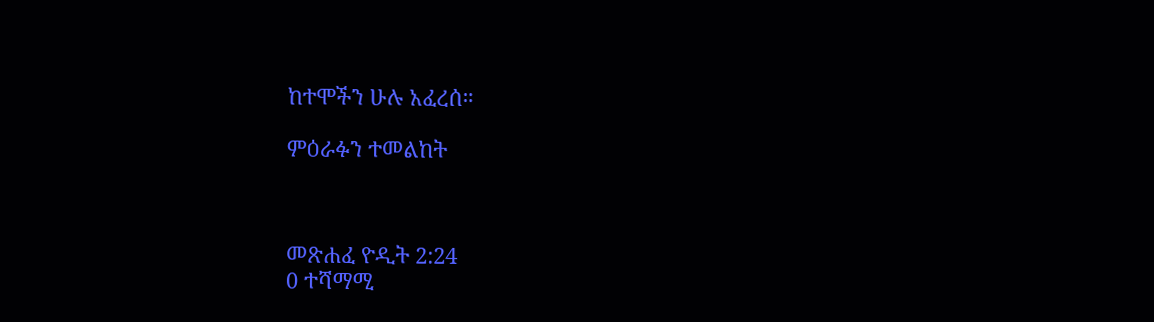ከተሞችን ሁሉ አፈረሰ።

ምዕራፉን ተመልከት



መጽሐፈ ዮዲት 2:24
0 ተሻማሚ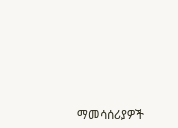ማመሳሰሪያዎች